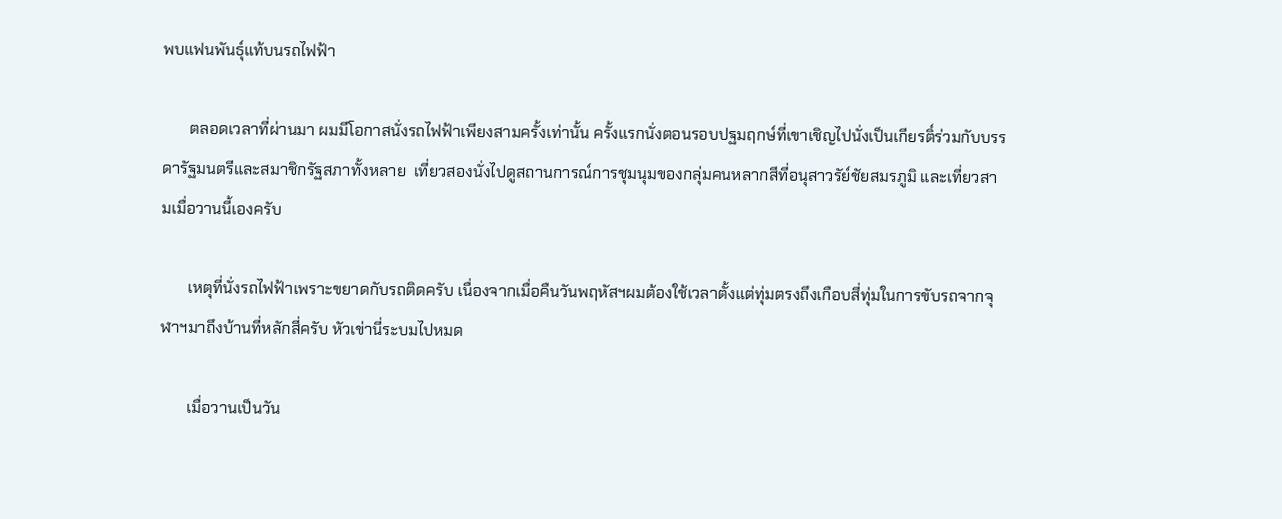พบแฟนพันธุ์แท้บนรถไฟฟ้า

       ตลอดเวลาที่ผ่านมา ผมมีโอกาสนั่งรถไฟฟ้าเพียงสามครั้งเท่านั้น ครั้งแรกนั่งตอนรอบปฐมฤกษ์ที่เขาเชิญไปนั่งเป็นเกียรติ์ร่วมกับบรรดารัฐมนตรีและสมาชิกรัฐสภาทั้งหลาย  เที่ยวสองนั่งไปดูสถานการณ์การชุมนุมของกลุ่มคนหลากสีที่อนุสาวรัย์ชัยสมรภูมิ และเที่ยวสามเมื่อวานนี้เองครับ

       เหตุที่นั่งรถไฟฟ้าเพราะขยาดกับรถติดครับ เนื่องจากเมื่อคืนวันพฤหัสฯผมต้องใช้เวลาตั้งแต่ทุ่มตรงถึงเกือบสี่ทุ่มในการขับรถจากจุฬาฯมาถึงบ้านที่หลักสี่ครับ หัวเข่านี่ระบมไปหมด

       เมื่อวานเป็นวัน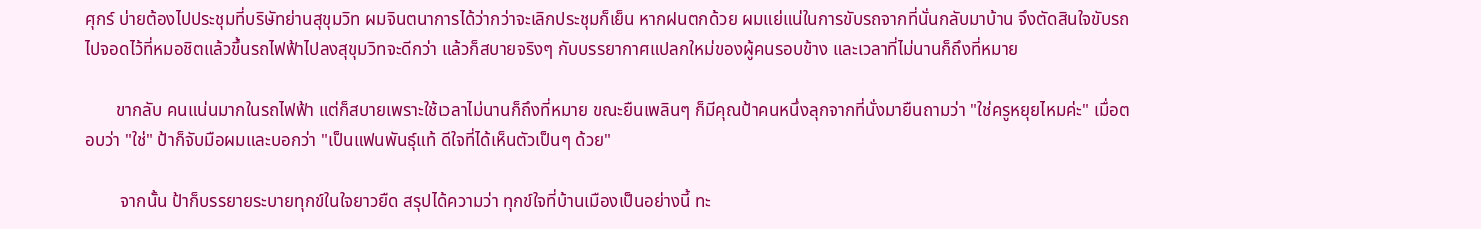ศุกร์ บ่ายต้องไปประชุมที่บริษัทย่านสุขุมวิท ผมจินตนาการได้ว่ากว่าจะเลิกประชุมก็เย็น หากฝนตกด้วย ผมแย่แน่ในการขับรถจากที่นั่นกลับมาบ้าน จึงตัดสินใจขับรถไปจอดไว้ที่หมอชิตแล้วขึ้นรถไฟฟ้าไปลงสุขุมวิทจะดีกว่า แล้วก็สบายจริงๆ กับบรรยากาศแปลกใหม่ของผู้คนรอบข้าง และเวลาที่ไม่นานก็ถึงที่หมาย

       ขากลับ คนแน่นมากในรถไฟฟ้า แต่ก็สบายเพราะใช้เวลาไม่นานก็ถึงที่หมาย ขณะยืนเพลินๆ ก็มีคุณป้าคนหนึ่งลุกจากที่นั่งมายืนถามว่า "ใช่ครูหยุยไหมค่ะ" เมื่อตอบว่า "ใช่" ป้าก็จับมือผมและบอกว่า "เป็นแฟนพันธุ์แท้ ดีใจที่ได้เห็นตัวเป็นๆ ด้วย"

        จากนั้น ป้าก็บรรยายระบายทุกข์ในใจยาวยืด สรุปได้ความว่า ทุกข์ใจที่บ้านเมืองเป็นอย่างนี้ ทะ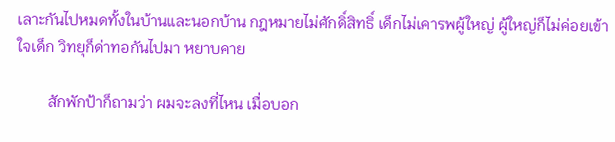เลาะกันไปหมดทั้งในบ้านและนอกบ้าน กฎหมายไม่ศักดิ์สิทธิ์ เด็กไม่เคารพผู้ใหญ่ ผู้ใหญ่ก็ไม่ค่อยเข้าใจเด็ก วิทยุก็ด่าทอกันไปมา หยาบคาย

        สักพักป้าก็ถามว่า ผมจะลงที่ไหน เมื่อบอก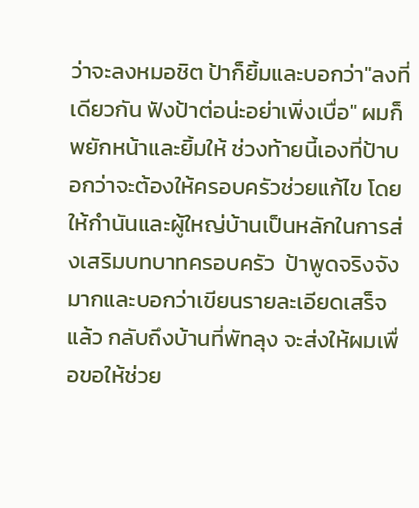ว่าจะลงหมอชิต ป้าก็ยิ้มและบอกว่า"ลงที่เดียวกัน ฟังป้าต่อน่ะอย่าเพิ่งเบื่อ" ผมก็พยักหน้าและยิ้มให้ ช่วงท้ายนี้เองที่ป้าบอกว่าจะต้องให้ครอบครัวช่วยแก้ไข โดยให้กำนันและผู้ใหญ่บ้านเป็นหลักในการส่งเสริมบทบาทครอบครัว  ป้าพูดจริงจังมากและบอกว่าเขียนรายละเอียดเสร็จแล้ว กลับถึงบ้านที่พัทลุง จะส่งให้ผมเพื่อขอให้ช่วย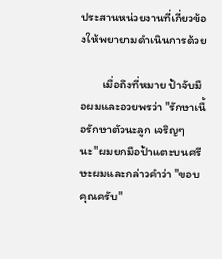ประสานหน่วยงานที่เกี่ยวข้องให้พยายามดำเนินการด้วย

        เมื่อถึงที่หมาย ป้าจับมือผมและอวยพรว่า "รักษาเนื้อรักษาตัวนะลูก เจริญๆ นะ"ผมยกมือป้าแตะบนศรีษะผมและกล่าวคำว่า "ขอบคุณครับ"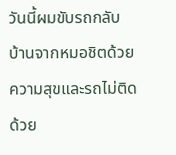วันนี้ผมขับรถกลับบ้านจากหมอชิตด้วยความสุขและรถไม่ติดด้วย